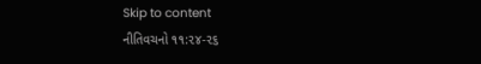Skip to content
નીતિવચનો ૧૧:૨૪-૨૬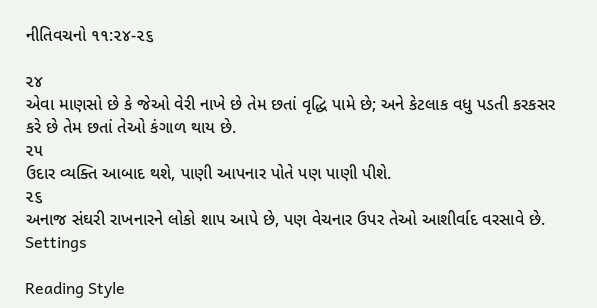નીતિવચનો ૧૧:૨૪-૨૬

૨૪
એવા માણસો છે કે જેઓ વેરી નાખે છે તેમ છતાં વૃદ્ધિ પામે છે; અને કેટલાક વધુ પડતી કરકસર કરે છે તેમ છતાં તેઓ કંગાળ થાય છે.
૨૫
ઉદાર વ્યક્તિ આબાદ થશે, પાણી આપનાર પોતે પણ પાણી પીશે.
૨૬
અનાજ સંઘરી રાખનારને લોકો શાપ આપે છે, પણ વેચનાર ઉપર તેઓ આશીર્વાદ વરસાવે છે.
Settings

Reading Style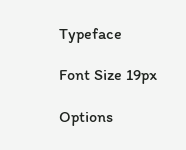Typeface

Font Size 19px

Options